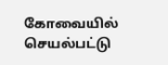கோவையில் செயல்பட்டு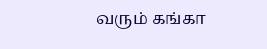வரும் கங்கா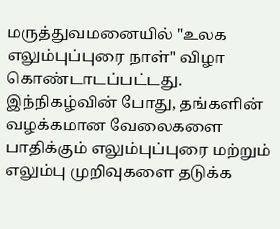மருத்துவமனையில் "உலக எலும்புப்புரை நாள்" விழா கொண்டாடப்பட்டது. இந்நிகழ்வின் போது, தங்களின் வழக்கமான வேலைகளை பாதிக்கும் எலும்புப்புரை மற்றும் எலும்பு முறிவுகளை தடுக்க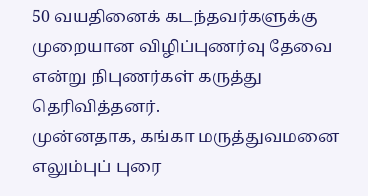50 வயதினைக் கடந்தவர்களுக்கு முறையான விழிப்புணர்வு தேவை என்று நிபுணர்கள் கருத்து தெரிவித்தனர்.
முன்னதாக, கங்கா மருத்துவமனை எலும்புப் புரை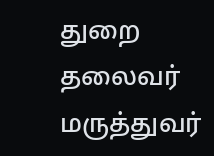துறை தலைவர் மருத்துவர்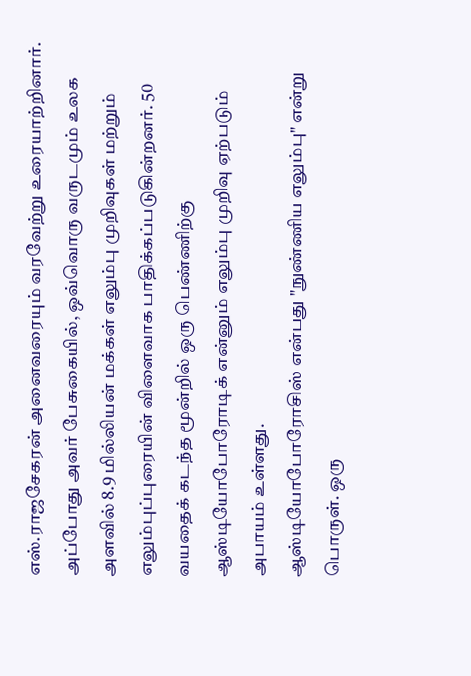எஸ்.ராஜசேகரன் அனைவரையும் வரவேற்று உரையாற்றினார். அப்போது அவர் பேசுகையில், ஒவ்வொரு வருடமும் உலக அளவில் 8.9 மில்லியன் மக்கள் எலும்பு முறிவுகள் மற்றும் எலும்புப்புரையின் விளைவாக பாதிக்கப்படுகின்றனர். 50 வயதைக் கடந்த மூன்றில் ஒரு பெண்ணிற்கு ஆஸ்டியோபோரோடிக் என்னும் எலும்பு முறிவு ஏற்படும் அபாயம் உள்ளது.
ஆஸ்டியோபோரோசிஸ் என்பது "நுண்ணிய எலும்பு" என்று பொருள். ஒரு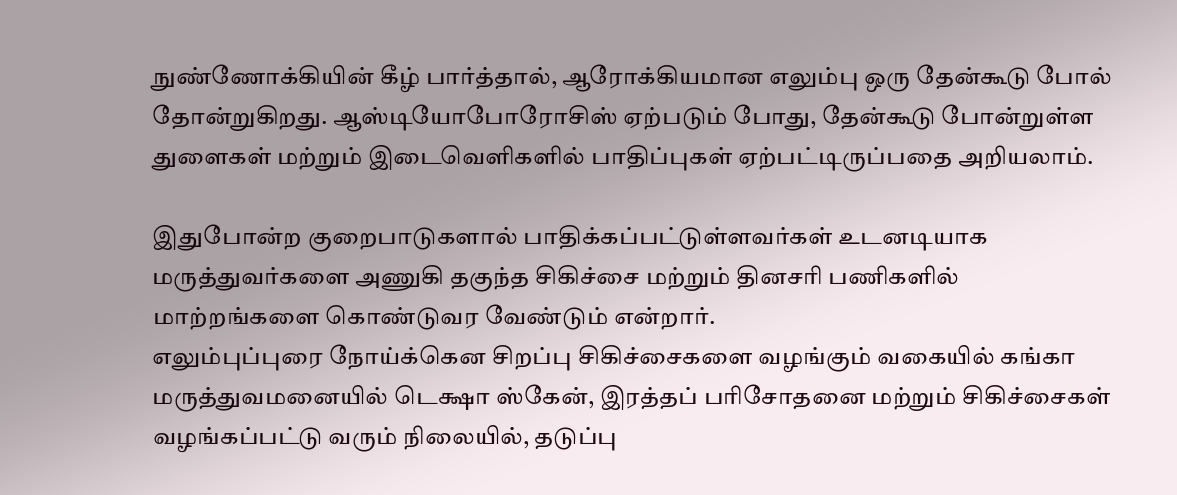நுண்ணோக்கியின் கீழ் பார்த்தால், ஆரோக்கியமான எலும்பு ஒரு தேன்கூடு போல் தோன்றுகிறது. ஆஸ்டியோபோரோசிஸ் ஏற்படும் போது, தேன்கூடு போன்றுள்ள துளைகள் மற்றும் இடைவெளிகளில் பாதிப்புகள் ஏற்பட்டிருப்பதை அறியலாம்.

இதுபோன்ற குறைபாடுகளால் பாதிக்கப்பட்டுள்ளவர்கள் உடனடியாக மருத்துவர்களை அணுகி தகுந்த சிகிச்சை மற்றும் தினசரி பணிகளில் மாற்றங்களை கொண்டுவர வேண்டும் என்றார்.
எலும்புப்புரை நோய்க்கென சிறப்பு சிகிச்சைகளை வழங்கும் வகையில் கங்கா மருத்துவமனையில் டெக்ஷா ஸ்கேன், இரத்தப் பரிசோதனை மற்றும் சிகிச்சைகள் வழங்கப்பட்டு வரும் நிலையில், தடுப்பு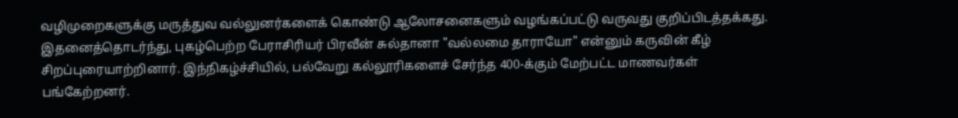வழிமுறைகளுக்கு மருத்துவ வல்லுனர்களைக் கொண்டு ஆலோசனைகளும் வழங்கப்பட்டு வருவது குறிப்பிடத்தக்கது.
இதனைத்தொடர்ந்து, புகழ்பெற்ற பேராசிரியர் பிரவீன் சுல்தானா "வல்லமை தாராயோ" என்னும் கருவின் கீழ் சிறப்புரையாற்றினார். இந்நிகழ்ச்சியில், பல்வேறு கல்லூரிகளைச் சேர்ந்த 400-க்கும் மேற்பட்ட மாணவர்கள் பங்கேற்றனர்.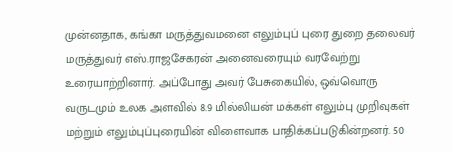முன்னதாக, கங்கா மருத்துவமனை எலும்புப் புரை துறை தலைவர் மருத்துவர் எஸ்.ராஜசேகரன் அனைவரையும் வரவேற்று உரையாற்றினார். அப்போது அவர் பேசுகையில், ஒவ்வொரு வருடமும் உலக அளவில் 8.9 மில்லியன் மக்கள் எலும்பு முறிவுகள் மற்றும் எலும்புப்புரையின் விளைவாக பாதிக்கப்படுகின்றனர். 50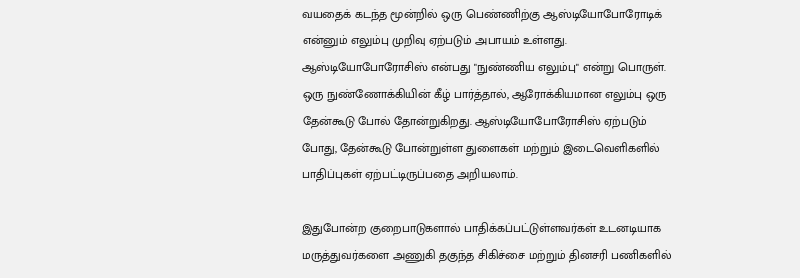வயதைக் கடந்த மூன்றில் ஒரு பெண்ணிற்கு ஆஸ்டியோபோரோடிக் என்னும் எலும்பு முறிவு ஏற்படும் அபாயம் உள்ளது.
ஆஸ்டியோபோரோசிஸ் என்பது "நுண்ணிய எலும்பு" என்று பொருள். ஒரு நுண்ணோக்கியின் கீழ் பார்த்தால், ஆரோக்கியமான எலும்பு ஒரு தேன்கூடு போல் தோன்றுகிறது. ஆஸ்டியோபோரோசிஸ் ஏற்படும் போது, தேன்கூடு போன்றுள்ள துளைகள் மற்றும் இடைவெளிகளில் பாதிப்புகள் ஏற்பட்டிருப்பதை அறியலாம்.

இதுபோன்ற குறைபாடுகளால் பாதிக்கப்பட்டுள்ளவர்கள் உடனடியாக மருத்துவர்களை அணுகி தகுந்த சிகிச்சை மற்றும் தினசரி பணிகளில்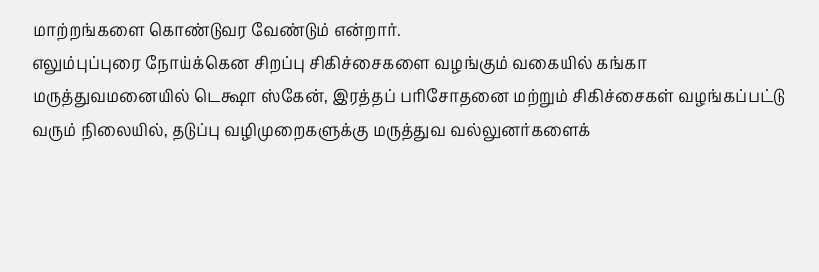மாற்றங்களை கொண்டுவர வேண்டும் என்றார்.
எலும்புப்புரை நோய்க்கென சிறப்பு சிகிச்சைகளை வழங்கும் வகையில் கங்கா மருத்துவமனையில் டெக்ஷா ஸ்கேன், இரத்தப் பரிசோதனை மற்றும் சிகிச்சைகள் வழங்கப்பட்டு வரும் நிலையில், தடுப்பு வழிமுறைகளுக்கு மருத்துவ வல்லுனர்களைக்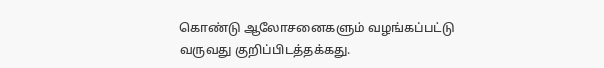கொண்டு ஆலோசனைகளும் வழங்கப்பட்டு வருவது குறிப்பிடத்தக்கது.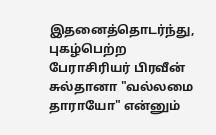இதனைத்தொடர்ந்து, புகழ்பெற்ற பேராசிரியர் பிரவீன் சுல்தானா "வல்லமை தாராயோ" என்னும்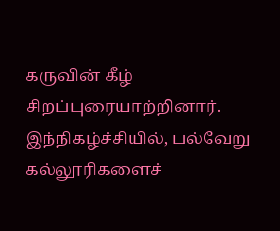கருவின் கீழ் சிறப்புரையாற்றினார். இந்நிகழ்ச்சியில், பல்வேறு கல்லூரிகளைச்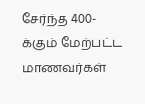சேர்ந்த 400-க்கும் மேற்பட்ட மாணவர்கள்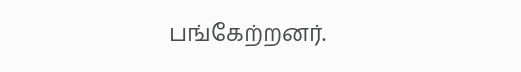பங்கேற்றனர்.